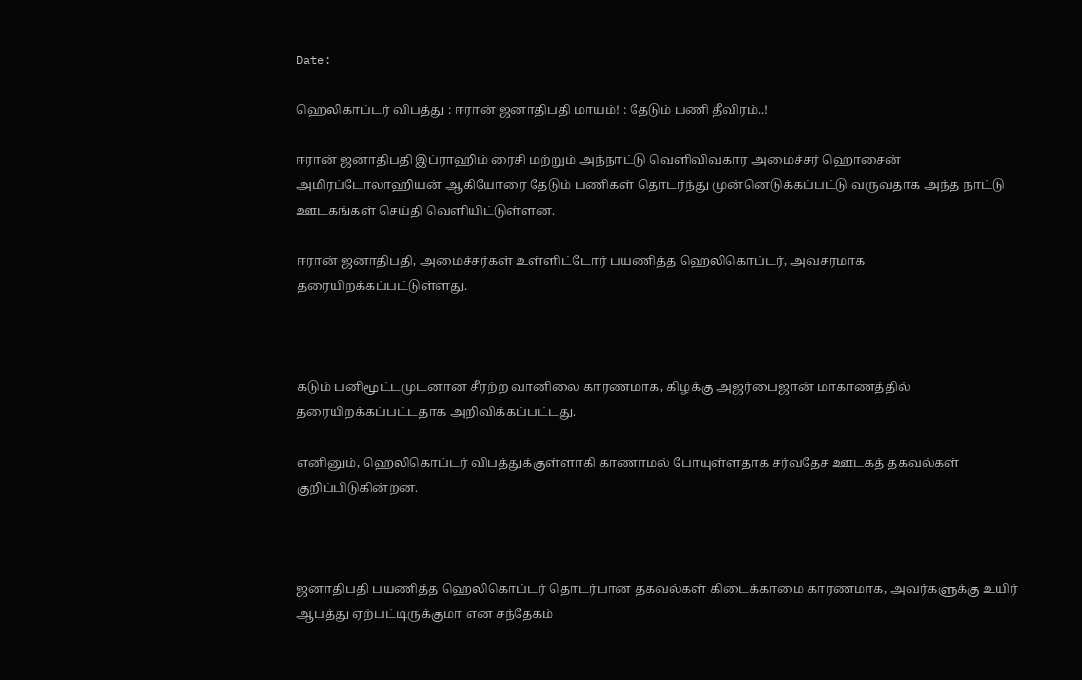Date:

ஹெலிகாப்டர் விபத்து : ஈரான் ஜனாதிபதி மாயம்! : தேடும் பணி தீவிரம்..!

ஈரான் ஜனாதிபதி இப்ராஹிம் ரைசி மற்றும் அந்நாட்டு வெளிவிவகார அமைச்சர் ஹொசைன் அமிரப்டோலாஹியன் ஆகியோரை தேடும் பணிகள் தொடர்ந்து முன்னெடுக்கப்பட்டு வருவதாக அந்த நாட்டு ஊடகங்கள் செய்தி வெளியிட்டுள்ளன.

ஈரான் ஜனாதிபதி, அமைச்சர்கள் உள்ளிட்டோர் பயணித்த ஹெலிகொப்டர், அவசரமாக தரையிறக்கப்பட்டுள்ளது.



கடும் பனிமூட்டமுடனான சீரற்ற வானிலை காரணமாக, கிழக்கு அஜர்பைஜான் மாகாணத்தில் தரையிறக்கப்பட்டதாக அறிவிக்கப்பட்டது.

எனினும், ஹெலிகொப்டர் விபத்துக்குள்ளாகி காணாமல் போயுள்ளதாக சர்வதேச ஊடகத் தகவல்கள் குறிப்பிடுகின்றன.



ஜனாதிபதி பயணித்த ஹெலிகொப்டர் தொடர்பான தகவல்கள் கிடைக்காமை காரணமாக, அவர்களுக்கு உயிர் ஆபத்து ஏற்பட்டிருக்குமா என சந்தேகம்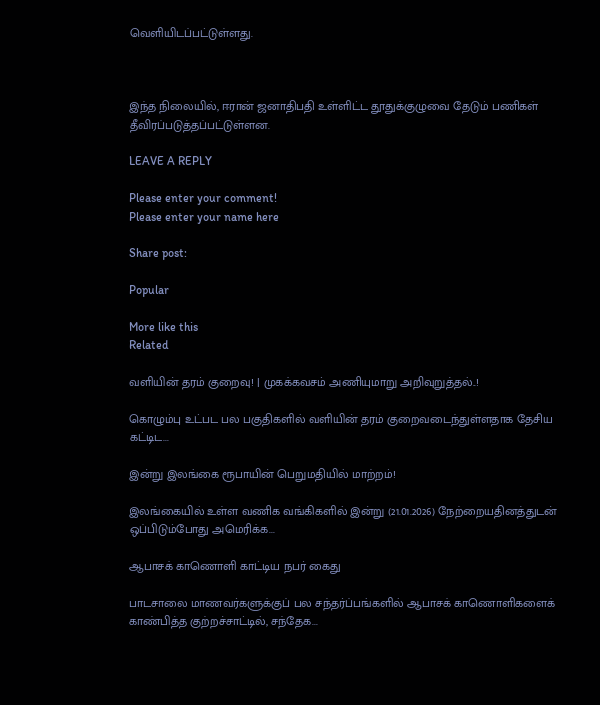வெளியிடப்பட்டுள்ளது.



இந்த நிலையில், ஈரான் ஜனாதிபதி உள்ளிட்ட தூதுக்குழுவை தேடும் பணிகள் தீவிரப்படுத்தப்பட்டுள்ளன.

LEAVE A REPLY

Please enter your comment!
Please enter your name here

Share post:

Popular

More like this
Related

வளியின் தரம் குறைவு! | முகக்கவசம் அணியுமாறு அறிவுறுத்தல்..!

கொழும்பு உட்பட பல பகுதிகளில் வளியின் தரம் குறைவடைந்துள்ளதாக தேசிய கட்டிட...

இன்று இலங்கை ரூபாயின் பெறுமதியில் மாற்றம்!

இலங்கையில் உள்ள வணிக வங்கிகளில் இன்று (21.01.2026) நேற்றையதினத்துடன் ஒப்பிடும்போது அமெரிக்க...

ஆபாசக் காணொளி காட்டிய நபர் கைது

பாடசாலை மாணவர்களுக்குப் பல சந்தர்ப்பங்களில் ஆபாசக் காணொளிகளைக் காண்பித்த குற்றச்சாட்டில், சந்தேக...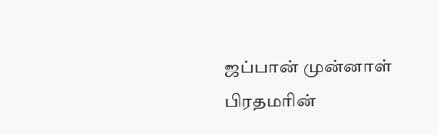ஜப்பான் முன்னாள் பிரதமரின்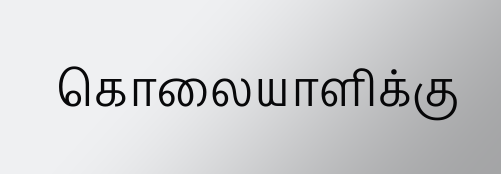கொலையாளிக்கு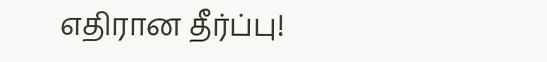எதிரான தீர்ப்பு!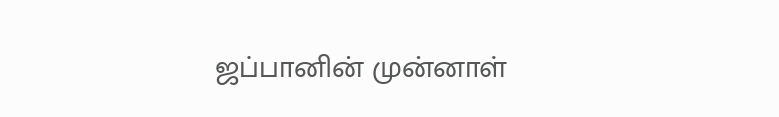ஜப்பானின் முன்னாள்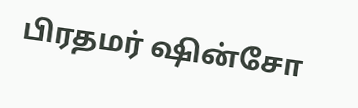பிரதமர் ஷின்சோ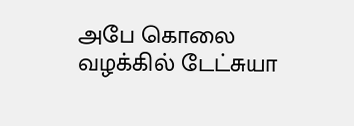அபே கொலை வழக்கில் டேட்சுயா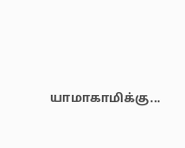யாமாகாமிக்கு...